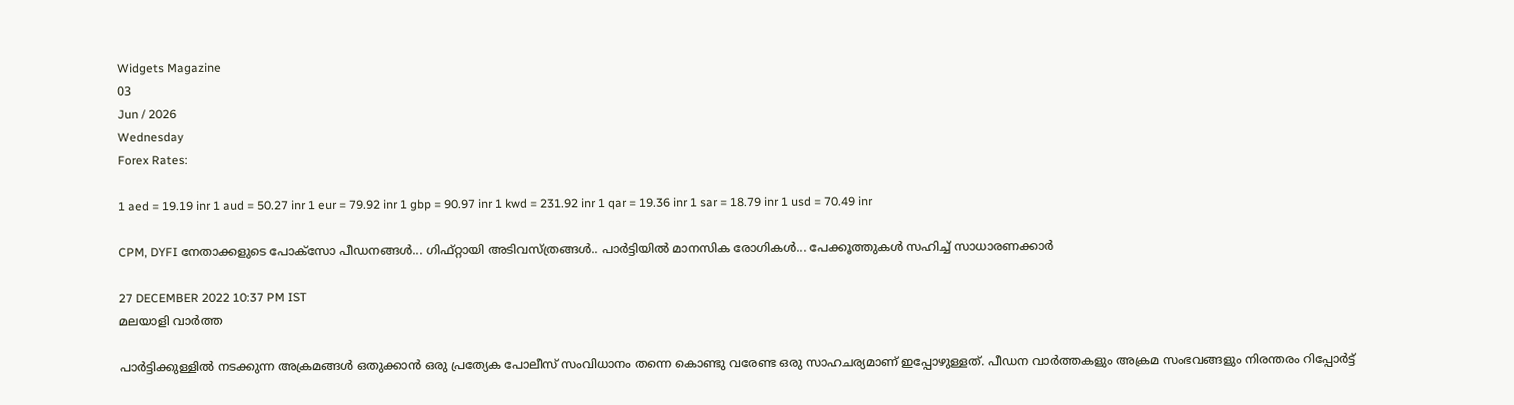Widgets Magazine
03
Jun / 2026
Wednesday
Forex Rates:

1 aed = 19.19 inr 1 aud = 50.27 inr 1 eur = 79.92 inr 1 gbp = 90.97 inr 1 kwd = 231.92 inr 1 qar = 19.36 inr 1 sar = 18.79 inr 1 usd = 70.49 inr

CPM, DYFI നേതാക്കളുടെ പോക്‌സോ പീഡനങ്ങൾ... ഗിഫ്റ്റായി അടിവസ്ത്രങ്ങൾ.. പാർട്ടിയിൽ മാനസിക രോഗികൾ... പേക്കൂത്തുകൾ സഹിച്ച് സാധാരണക്കാർ

27 DECEMBER 2022 10:37 PM IST
മലയാളി വാര്‍ത്ത

പാർട്ടിക്കുള്ളിൽ നടക്കുന്ന അക്രമങ്ങൾ ഒതുക്കാൻ ഒരു പ്രത്യേക പോലീസ് സംവിധാനം തന്നെ കൊണ്ടു വരേണ്ട ഒരു സാഹചര്യമാണ് ഇപ്പോഴുള്ളത്. പീഡന വാർത്തകളും അക്രമ സംഭവങ്ങളും നിരന്തരം റിപ്പോർട്ട്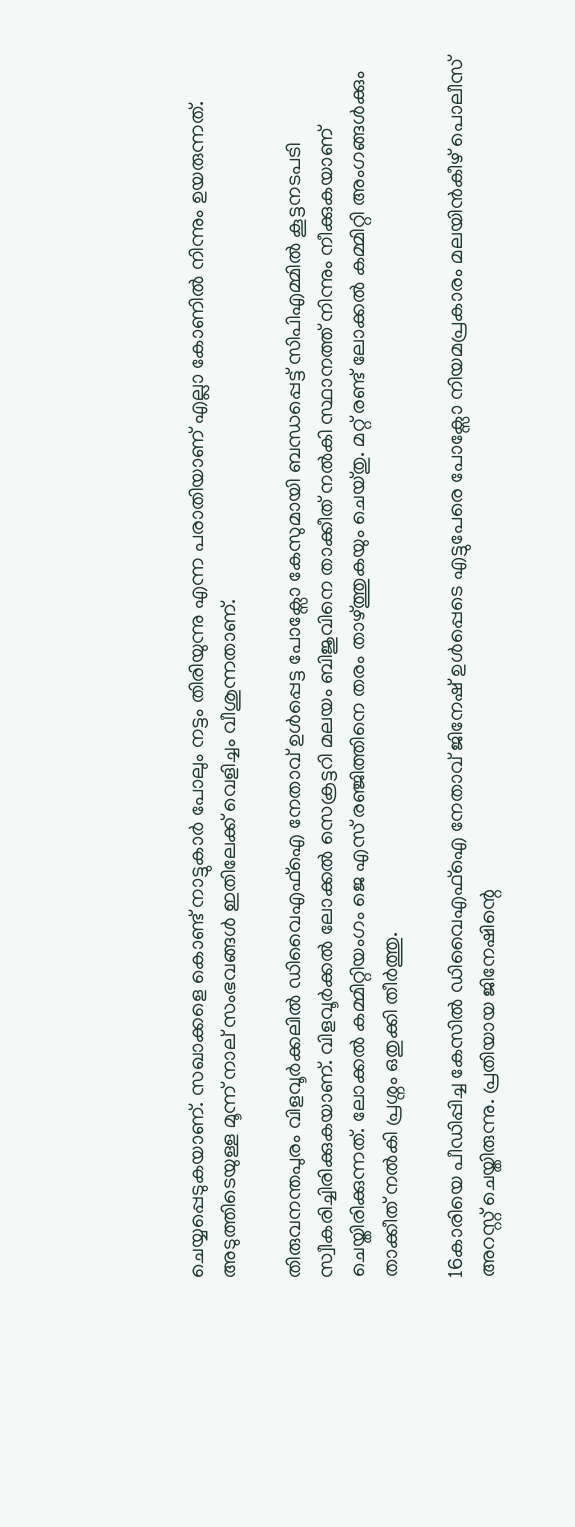ചെയ്യപ്പെടുകയാണ്. സഖാക്കളെ കൊണ്ട് നാട്ടുകാർ പോലും നട്ടം തിരിയുന്നു എന്ന പരാതിയാണ് എല്ലാ കോണിൽ നിന്നും ഉയരുന്നത്. അടുത്തിടെയുള്ള മൂന്ന് നാല് സംഭവങ്ങൾ ഇതിലേക്ക് വെളിച്ചം വീശുന്നതാണ്.

തിരുവനന്തപുരം വിളവൂർക്കലിൽ ഡിവൈഎഫ്ഐ നേതാവ് ഉൾപ്പെട്ട പോക്സോ കേസുമായി ബന്ധപ്പെട്ട് സിപിഎമ്മിൽ കൂട്ടനടപടി സ്വീകരിച്ചിരിക്കുകയാണ്. വിളവൂർക്കൽ ലോക്കൽ സെക്രട്ടറി മലയം ബിജുവിനെ താക്കീത് നൽകി സ്ഥാനത്ത് നിന്നും നീക്കുകയാണ് ചെയ്തിരിക്കുന്നത്. ലോക്കൽ കമ്മിറ്റിയംഗം ജെ എസ് രഞ്ജിത്തിനെ തരം താഴ്ത്തുകയും ചെയ്തു. മറ്റ് രണ്ട് ലോക്കൽ കമ്മിറ്റി അംഗങ്ങൾക്കും താക്കീത് നൽകി പ്രശ്നം ഒതുക്കി തീർത്തു.

16കാരിയെ പീഡിപ്പിച്ച കേസിൽ ഡിവൈഎഫ്ഐ നേതാവ് ജിനേഷ് ഉൾപ്പെടെ എട്ടുപേരെ പോക്സോ നിയമപ്രകാരം മലയിൻകീഴ് പൊലീസ് അറസ്റ്റ് ചെയ്തിരുന്നു. പ്രതിയായ ജിനേഷിന്റെ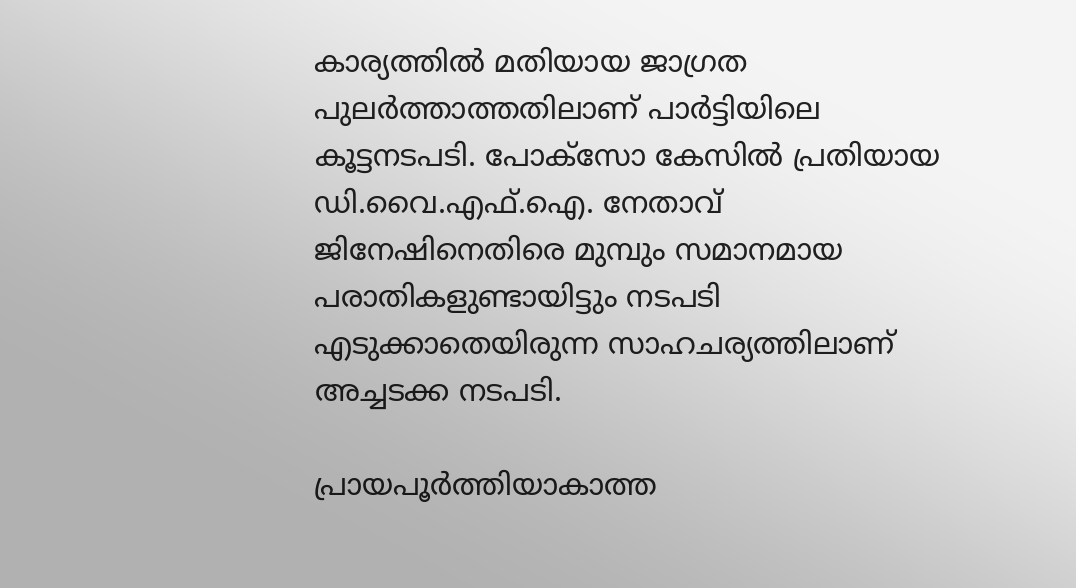കാര്യത്തിൽ മതിയായ ജാഗ്രത പുലർത്താത്തതിലാണ് പാർട്ടിയിലെ കൂട്ടനടപടി. പോക്‌സോ കേസില്‍ പ്രതിയായ ഡി.വൈ.എഫ്.ഐ. നേതാവ് ജിനേഷിനെതിരെ മുമ്പും സമാനമായ പരാതികളുണ്ടായിട്ടും നടപടി എടുക്കാതെയിരുന്ന സാഹചര്യത്തിലാണ് അച്ചടക്ക നടപടി.

പ്രായപൂര്‍ത്തിയാകാത്ത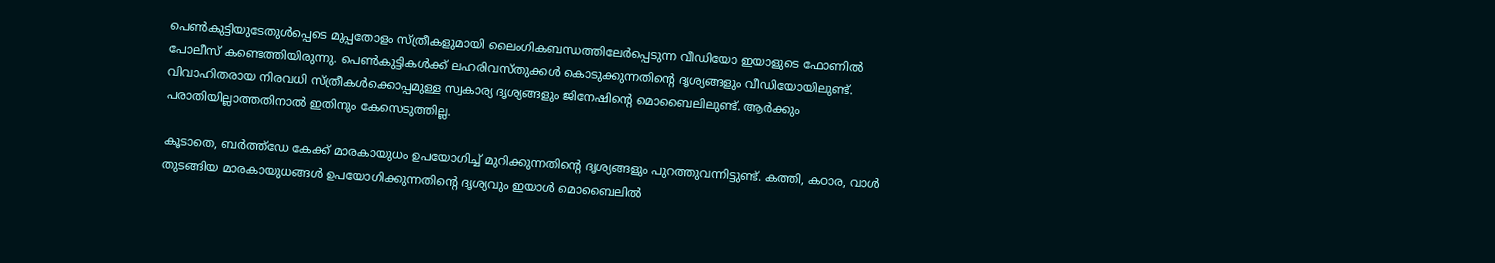പെണ്‍കുട്ടിയുടേതുള്‍പ്പെടെ മുപ്പതോളം സ്ത്രീകളുമായി ലൈംഗികബന്ധത്തിലേര്‍പ്പെടുന്ന വീഡിയോ ഇയാളുടെ ഫോണില്‍ പോലീസ് കണ്ടെത്തിയിരുന്നു. പെണ്‍കുട്ടികള്‍ക്ക് ലഹരിവസ്തുക്കള്‍ കൊടുക്കുന്നതിന്റെ ദൃശ്യങ്ങളും വീഡിയോയിലുണ്ട്. വിവാഹിതരായ നിരവധി സ്ത്രീകൾക്കൊപ്പമുള്ള സ്വകാര്യ ദൃശ്യങ്ങളും ജിനേഷിന്റെ മൊബൈലിലുണ്ട്. ആർക്കും പരാതിയില്ലാത്തതിനാൽ ഇതിനും കേസെടുത്തില്ല.

കൂടാതെ, ബർത്ത്ഡേ കേക്ക് മാരകായുധം ഉപയോഗിച്ച് മുറിക്കുന്നതിന്റെ ദൃശ്യങ്ങളും പുറത്തുവന്നിട്ടുണ്ട്. കത്തി, കഠാര, വാള്‍ തുടങ്ങിയ മാരകായുധങ്ങൾ ഉപയോഗിക്കുന്നതിന്റെ ദൃശ്യവും ഇയാള്‍ മൊബൈലില്‍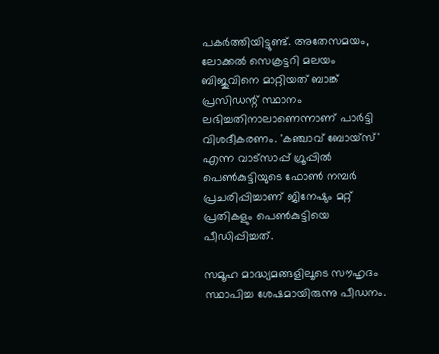പകര്‍ത്തിയിട്ടുണ്ട്. അതേസമയം, ലോക്കൽ സെക്രട്ടറി മലയം ബിജുവിനെ മാറ്റിയത് ബാങ്ക് പ്രസിഡന്റ് സ്ഥാനം ലഭിച്ചതിനാലാണെന്നാണ് പാർട്ടി വിശദീകരണം. 'കഞ്ചാവ് ബോയ്സ്' എന്ന വാട്സാപ്പ് ഗ്രൂപ്പിൽ പെൺകുട്ടിയുടെ ഫോൺ നമ്പർ പ്രചരിപ്പിച്ചാണ് ജിനേഷും മറ്റ് പ്രതികളും പെൺകുട്ടിയെ പീഡിപ്പിച്ചത്.

സമൂഹ മാദ്ധ്യമങ്ങളിലൂടെ സൗഹൃദം സ്ഥാപിച്ച ശേഷമായിരുന്നു പീഡനം.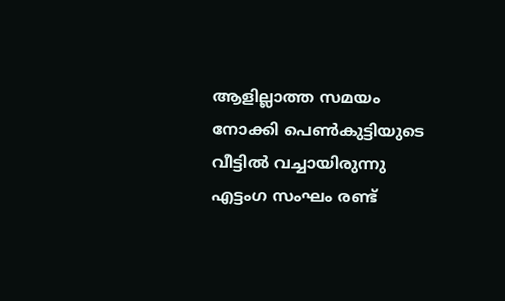ആളില്ലാത്ത സമയം നോക്കി പെൺകുട്ടിയുടെ വീട്ടിൽ വച്ചായിരുന്നു എട്ടംഗ സംഘം രണ്ട്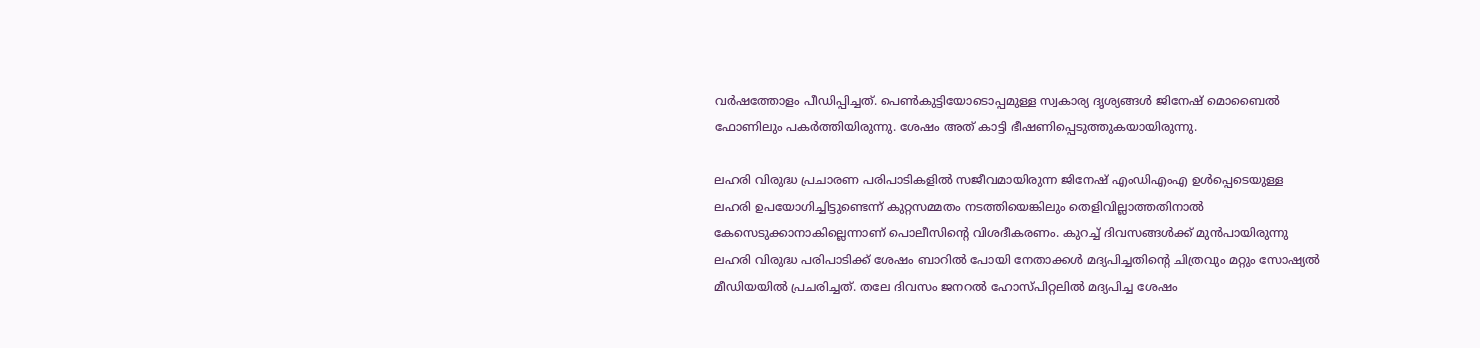വർഷത്തോളം പീഡിപ്പിച്ചത്. പെൺകുട്ടിയോടൊപ്പമുള്ള സ്വകാര്യ ദൃശ്യങ്ങൾ ജിനേഷ് മൊബൈൽ ഫോണിലും പകർത്തിയിരുന്നു. ശേഷം അത് കാട്ടി ഭീഷണിപ്പെടുത്തുകയായിരുന്നു.

ലഹരി വിരുദ്ധ പ്രചാരണ പരിപാടികളിൽ സജീവമായിരുന്ന ജിനേഷ് എംഡിഎംഎ ഉൾപ്പെടെയുള്ള ലഹരി ഉപയോഗിച്ചിട്ടുണ്ടെന്ന് കുറ്റസമ്മതം നടത്തിയെങ്കിലും തെളിവില്ലാത്തതിനാൽ കേസെടുക്കാനാകില്ലെന്നാണ് പൊലീസിന്റെ വിശദീകരണം. കുറച്ച് ദിവസങ്ങൾക്ക് മുൻപായിരുന്നു ലഹരി വിരുദ്ധ പരിപാടിക്ക് ശേഷം ബാറിൽ പോയി നേതാക്കൾ മദ്യപിച്ചതിന്റെ ചിത്രവും മറ്റും സോഷ്യൽ മീഡിയയിൽ പ്രചരിച്ചത്. തലേ ദിവസം ജനറൽ ഹോസ്പിറ്റലിൽ മദ്യപിച്ച ശേഷം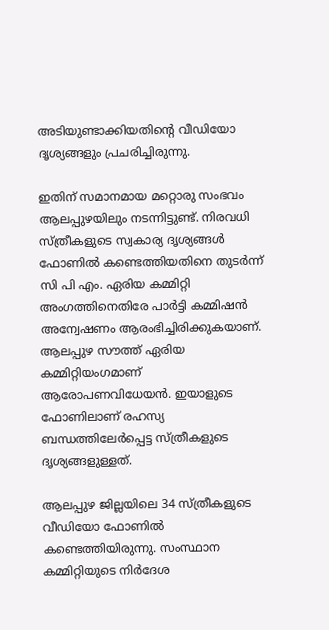അടിയുണ്ടാക്കിയതിന്റെ വീഡിയോ ദൃശ്യങ്ങളും പ്രചരിച്ചിരുന്നു.

ഇതിന് സമാനമായ മറ്റൊരു സംഭവം ആലപ്പുഴയിലും നടന്നിട്ടുണ്ട്. നിരവധി സ്ത്രീകളുടെ സ്വകാര്യ ദൃശ്യങ്ങൾ ഫോണിൽ കണ്ടെത്തിയതിനെ തുടർന്ന് സി പി എം. ഏരിയ കമ്മിറ്റി അംഗത്തിനെതിരേ പാർട്ടി കമ്മിഷൻ അന്വേഷണം ആരംഭിച്ചിരിക്കുകയാണ്. ആലപ്പുഴ സൗത്ത് ഏരിയ കമ്മിറ്റിയംഗമാണ് ആരോപണവിധേയന്‍. ഇയാളുടെ ഫോണിലാണ് രഹസ്യ ബന്ധത്തിലേർപ്പെട്ട സ്ത്രീകളുടെ ദൃശ്യങ്ങളുള്ളത്.

ആലപ്പുഴ ജില്ലയിലെ 34 സ്ത്രീകളുടെ വീഡിയോ ഫോണിൽ കണ്ടെത്തിയിരുന്നു. സംസ്ഥാന കമ്മിറ്റിയുടെ നിർദേശ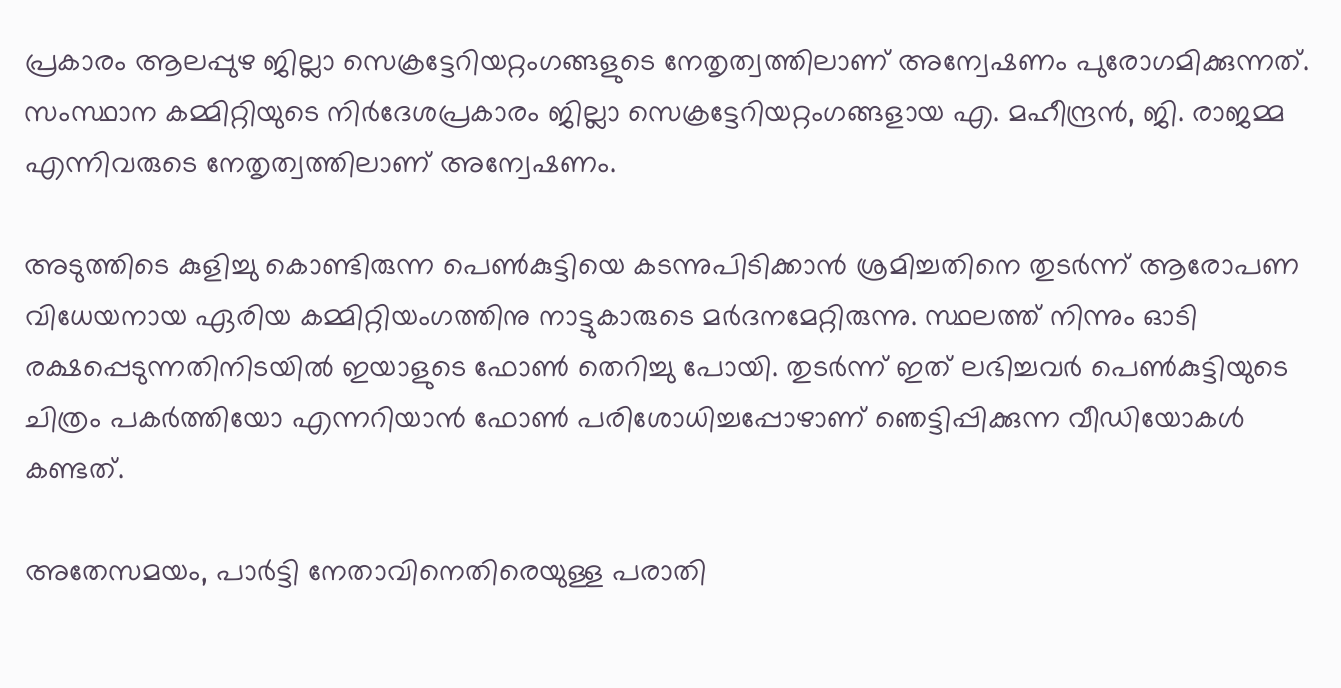പ്രകാരം ആലപ്പുഴ ജില്ലാ സെക്രട്ടേറിയറ്റംഗങ്ങളുടെ നേതൃത്വത്തിലാണ് അന്വേഷണം പുരോഗമിക്കുന്നത്. സംസ്ഥാന കമ്മിറ്റിയുടെ നിര്‍ദേശപ്രകാരം ജില്ലാ സെക്രട്ടേറിയറ്റംഗങ്ങളായ എ. മഹീന്ദ്രന്‍, ജി. രാജമ്മ എന്നിവരുടെ നേതൃത്വത്തിലാണ് അന്വേഷണം.

അടുത്തിടെ കുളിച്ചു കൊണ്ടിരുന്ന പെൺകുട്ടിയെ കടന്നുപിടിക്കാൻ ശ്രമിച്ചതിനെ തുടർന്ന് ആരോപണ വിധേയനായ ഏരിയ കമ്മിറ്റിയംഗത്തിനു നാട്ടുകാരുടെ മർദനമേറ്റിരുന്നു. സ്ഥലത്ത് നിന്നും ഓടി രക്ഷപ്പെടുന്നതിനിടയിൽ ഇയാളുടെ ഫോൺ തെറിച്ചു പോയി. തുടർന്ന് ഇത് ലഭിച്ചവർ പെണ്‍കുട്ടിയുടെ ചിത്രം പകര്‍ത്തിയോ എന്നറിയാന്‍ ഫോണ്‍ പരിശോധിച്ചപ്പോഴാണ് ഞെട്ടിപ്പിക്കുന്ന വീഡിയോകള്‍ കണ്ടത്.

അതേസമയം, പാർട്ടി നേതാവിനെതിരെയുള്ള പരാതി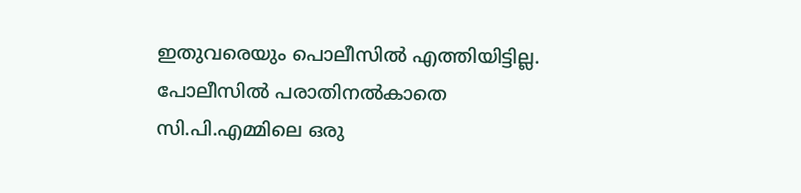ഇതുവരെയും പൊലീസിൽ എത്തിയിട്ടില്ല. പോലീസില്‍ പരാതിനല്‍കാതെ സി.പി.എമ്മിലെ ഒരു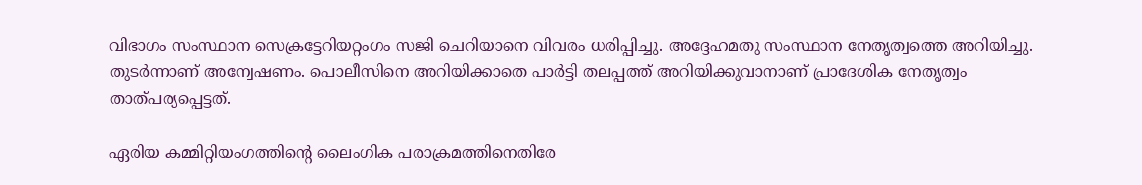വിഭാഗം സംസ്ഥാന സെക്രട്ടേറിയറ്റംഗം സജി ചെറിയാനെ വിവരം ധരിപ്പിച്ചു. അദ്ദേഹമതു സംസ്ഥാന നേതൃത്വത്തെ അറിയിച്ചു. തുടര്‍ന്നാണ് അന്വേഷണം. പൊലീസിനെ അറിയിക്കാതെ പാർട്ടി തലപ്പത്ത് അറിയിക്കുവാനാണ് പ്രാദേശിക നേതൃത്വം താത്പര്യപ്പെട്ടത്.

ഏരിയ കമ്മിറ്റിയംഗത്തിന്റെ ലൈംഗിക പരാക്രമത്തിനെതിരേ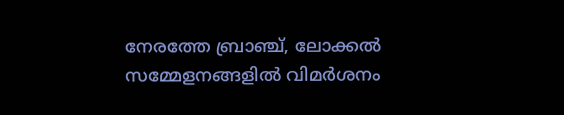നേരത്തേ ബ്രാഞ്ച്, ലോക്കല്‍ സമ്മേളനങ്ങളില്‍ വിമര്‍ശനം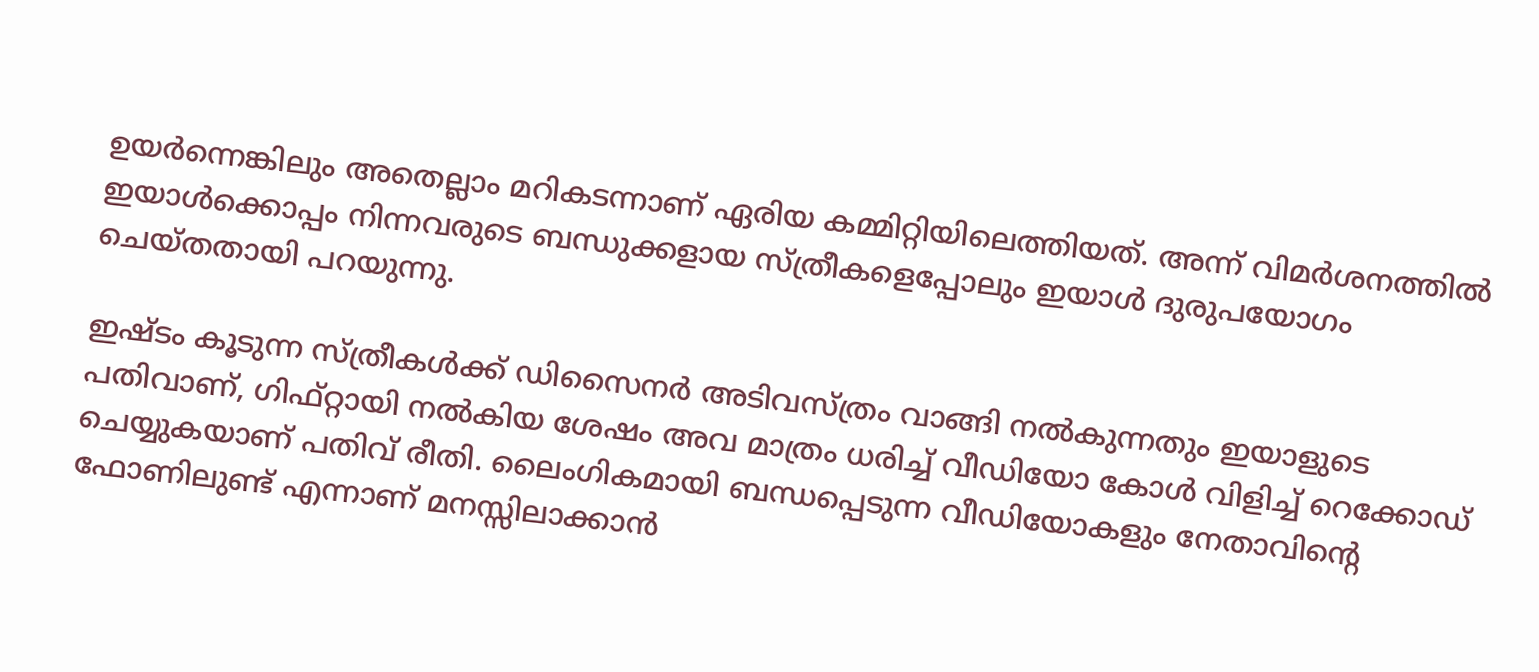ഉയര്‍ന്നെങ്കിലും അതെല്ലാം മറികടന്നാണ് ഏരിയ കമ്മിറ്റിയിലെത്തിയത്. അന്ന് വിമര്‍ശനത്തില്‍ ഇയാള്‍ക്കൊപ്പം നിന്നവരുടെ ബന്ധുക്കളായ സ്ത്രീകളെപ്പോലും ഇയാള്‍ ദുരുപയോഗം ചെയ്തതായി പറയുന്നു.

ഇഷ്ടം കൂടുന്ന സ്ത്രീകൾക്ക് ഡിസൈനര്‍ അടിവസ്ത്രം വാങ്ങി നൽകുന്നതും ഇയാളുടെ പതിവാണ്, ഗിഫ്റ്റായി നൽകിയ ശേഷം അവ മാത്രം ധരിച്ച് വീഡിയോ കോൾ വിളിച്ച് റെക്കോഡ് ചെയ്യുകയാണ് പതിവ് രീതി. ലൈംഗികമായി ബന്ധപ്പെടുന്ന വീഡിയോകളും നേതാവിന്റെ ഫോണിലുണ്ട് എന്നാണ് മനസ്സിലാക്കാൻ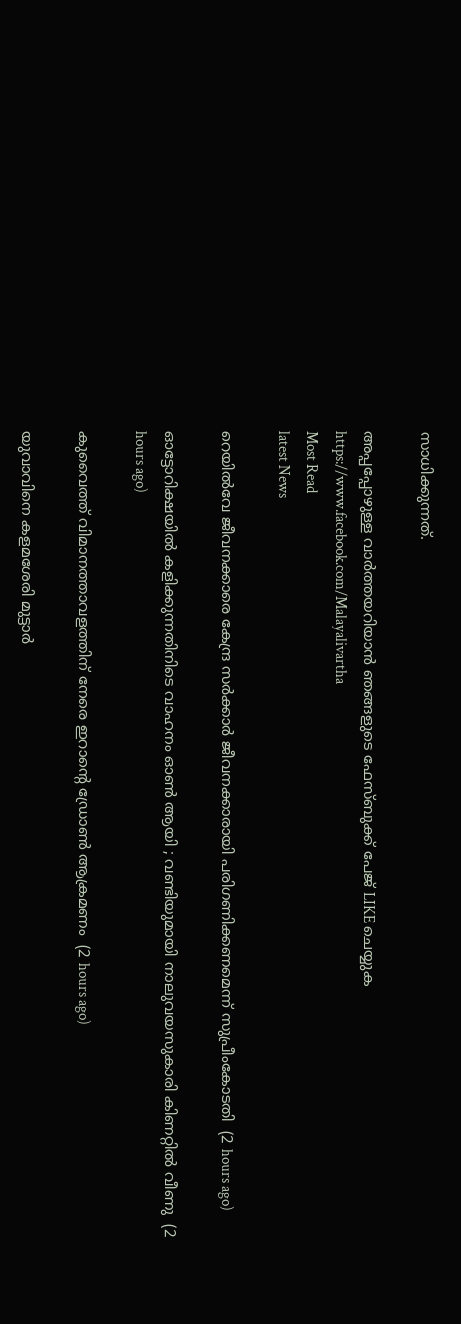സാധിക്കുന്നത്.

അപ്പപ്പോഴുള്ള വാര്‍ത്തയറിയാന്‍ ഞങ്ങളുടെ ഫേസ്‌ബുക്ക്‌ പേജ് LIKE ചെയ്യുക
https://www.facebook.com/Malayalivartha
Most Read
latest News

റെയില്‍വേ ജീവനക്കാരെ കേന്ദ്ര സര്‍ക്കാര്‍ ജീവനക്കാരായി പരിഗണിക്കണമെന്ന് സുപ്രീംകോടതി  (2 hours ago)

ഓട്ടോറിക്ഷയില്‍ കളിക്കുന്നതിനിടെ വാഹനം ഓണ്‍ ആയി ; വണ്ടിയുമായി നാലുവയസുകാരി കിണറ്റില്‍ വീണു  (2 hours ago)

കുവൈത്ത് വിമാനത്താവളത്തിന് നേരെ ഇറാന്റെ ഡ്രോണ്‍ ആക്രമണം  (2 hours ago)

യുവാവിനെ കളമശേരി മുട്ടാര്‍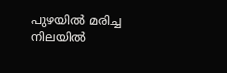പുഴയില്‍ മരിച്ച നിലയില്‍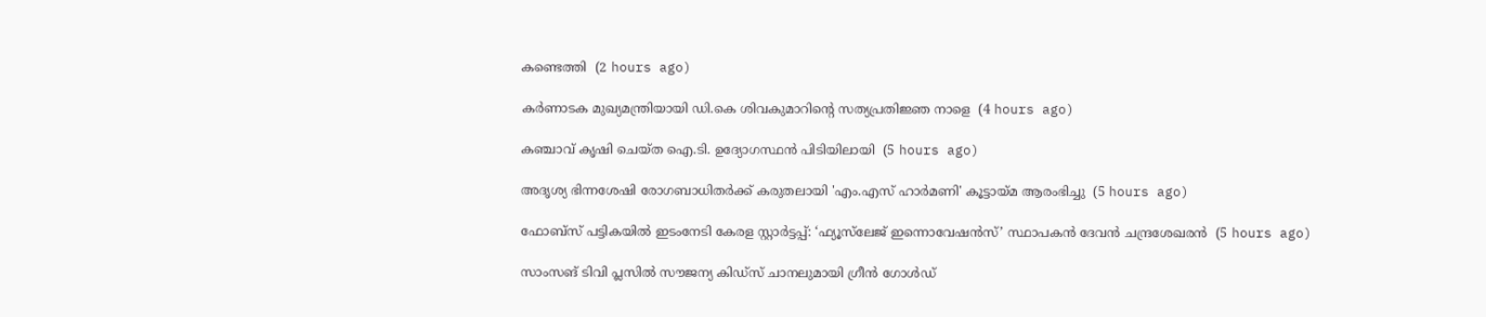കണ്ടെത്തി  (2 hours ago)

കര്‍ണാടക മുഖ്യമന്ത്രിയായി ഡി.കെ ശിവകുമാറിന്റെ സത്യപ്രതിജ്ഞ നാളെ  (4 hours ago)

കഞ്ചാവ് കൃഷി ചെയ്ത ഐ.ടി. ഉദ്യോഗസ്ഥന്‍ പിടിയിലായി  (5 hours ago)

അദൃശ്യ ഭിന്നശേഷി രോഗബാധിതർക്ക് കരുതലായി 'എം.എസ് ഹാർമണി' കൂട്ടായ്മ ആരംഭിച്ചു  (5 hours ago)

ഫോബ്‌സ് പട്ടികയിൽ ഇടംനേടി കേരള സ്റ്റാർട്ടപ്പ്: ‘ഫ്യൂസ്‌ലേജ് ഇന്നൊവേഷൻസ്’ സ്ഥാപകൻ ദേവൻ ചന്ദ്രശേഖരൻ  (5 hours ago)

സാംസങ് ടിവി പ്ലസിൽ സൗജന്യ കിഡ്‌സ് ചാനലുമായി ഗ്രീൻ ഗോൾഡ്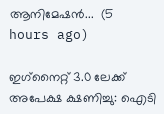ആനിമേഷൻ...  (5 hours ago)

ഇഗ്‌നൈറ്റ് 3.0 ലേക്ക് അപേക്ഷ ക്ഷണിച്ചു: ഐടി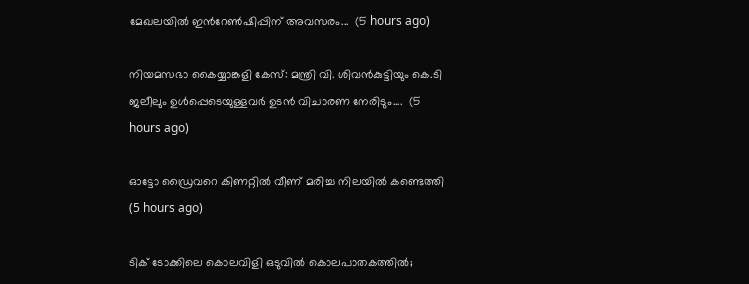മേഖലയില്‍ ഇന്‍റേണ്‍ഷിപ്പിന് അവസരം...  (5 hours ago)

നിയമസഭാ കൈയ്യാങ്കളി കേസ്: മന്ത്രി വി. ശിവൻകുട്ടിയും കെ.ടി ജലീലും ഉൾപ്പെടെയുള്ളവർ ഉടൻ വിചാരണ നേരിടും....  (5 hours ago)

ഓട്ടോ ഡ്രൈവറെ കിണറ്റില്‍ വീണ് മരിച്ച നിലയില്‍ കണ്ടെത്തി  (5 hours ago)

ടിക് ടോക്കിലെ കൊലവിളി ഒടുവിൽ കൊലപാതകത്തിൽ;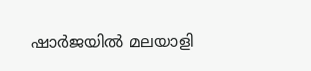ഷാർജയിൽ മലയാളി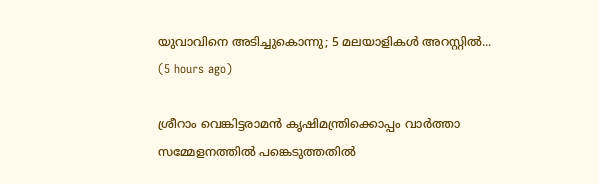യുവാവിനെ അടിച്ചുകൊന്നു; 5 മലയാളികൾ അറസ്റ്റിൽ...  (5 hours ago)

ശ്രീറാം വെങ്കിട്ടരാമന്‍ കൃഷിമന്ത്രിക്കൊപ്പം വാര്‍ത്താ സമ്മേളനത്തില്‍ പങ്കെടുത്തതില്‍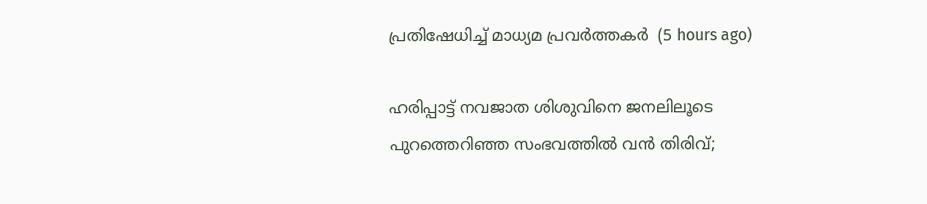പ്രതിഷേധിച്ച് മാധ്യമ പ്രവര്‍ത്തകര്‍  (5 hours ago)

ഹരിപ്പാട്ട് നവജാത ശിശുവിനെ ജനലിലൂടെ പുറത്തെറിഞ്ഞ സംഭവത്തിൽ വൻ തിരിവ്;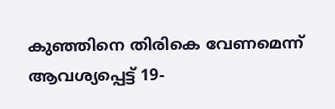കുഞ്ഞിനെ തിരികെ വേണമെന്ന് ആവശ്യപ്പെട്ട് 19-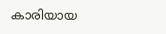കാരിയായ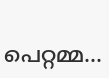പെറ്റമ്മ...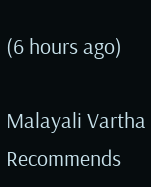(6 hours ago)

Malayali Vartha Recommends